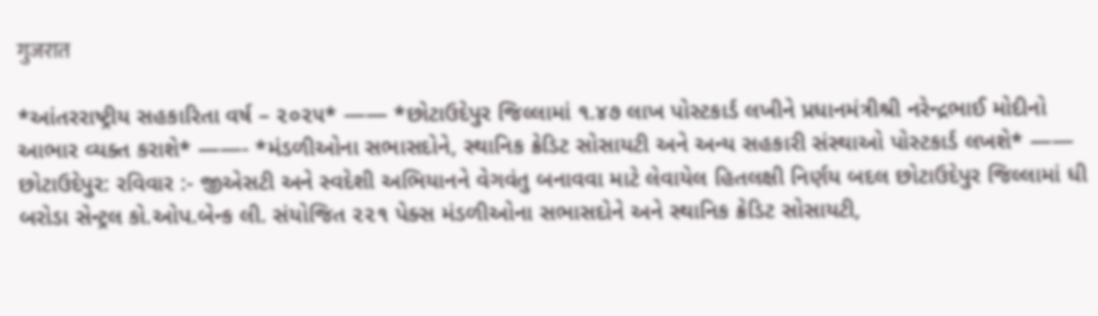गुजरात

*આંતરરાષ્ટ્રીય સહકારિતા વર્ષ – ૨૦૨૫* —— *છોટાઉદેપુર જિલ્લામાં ૧.૪૭ લાખ પોસ્ટકાર્ડ લખીને પ્રધાનમંત્રીશ્રી નરેન્દ્રભાઈ મોદીનો આભાર વ્યક્ત કરાશે* ——- *મંડળીઓના સભાસદોને, સ્થાનિક ક્રેડિટ સોસાયટી અને અન્ય સહકારી સંસ્થાઓ પોસ્ટકાર્ડ લખશે* —— છોટાઉદેપુર: રવિવાર :- જીએસટી અને સ્વદેશી અભિયાનને વેગવંતુ બનાવવા માટે લેવાયેલ હિતલક્ષી નિર્ણય બદલ છોટાઉદેપુર જિલ્લામાં ધી બરોડા સેન્ટ્રલ કો.ઓપ.બેન્ક લી. સંયોજિત ૨૨૧ પેક્સ મંડળીઓના સભાસદોને અને સ્થાનિક ક્રેડિટ સોસાયટી,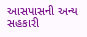આસપાસની અન્ય સહકારી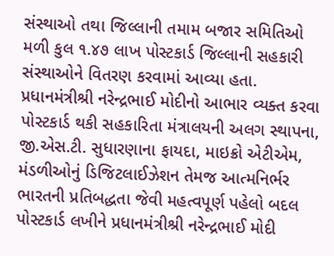સંસ્થાઓ તથા જિલ્લાની તમામ બજાર સમિતિઓ મળી કુલ ૧.૪૭ લાખ પોસ્ટકાર્ડ જિલ્લાની સહકારી સંસ્થાઓને વિતરણ કરવામાં આવ્યા હતા. પ્રધાનમંત્રીશ્રી નરેન્દ્રભાઈ મોદીનો આભાર વ્યક્ત કરવા પોસ્ટકાર્ડ થકી સહકારિતા મંત્રાલયની અલગ સ્થાપના, જી.એસ.ટી. સુધારણાના ફાયદા, માઇક્રો એટીએમ, મંડળીઓનું ડિજિટલાઈઝેશન તેમજ આત્મનિર્ભર ભારતની પ્રતિબદ્ધતા જેવી મહત્વપૂર્ણ પહેલો બદલ પોસ્ટકાર્ડ લખીને પ્રધાનમંત્રીશ્રી નરેન્દ્રભાઈ મોદી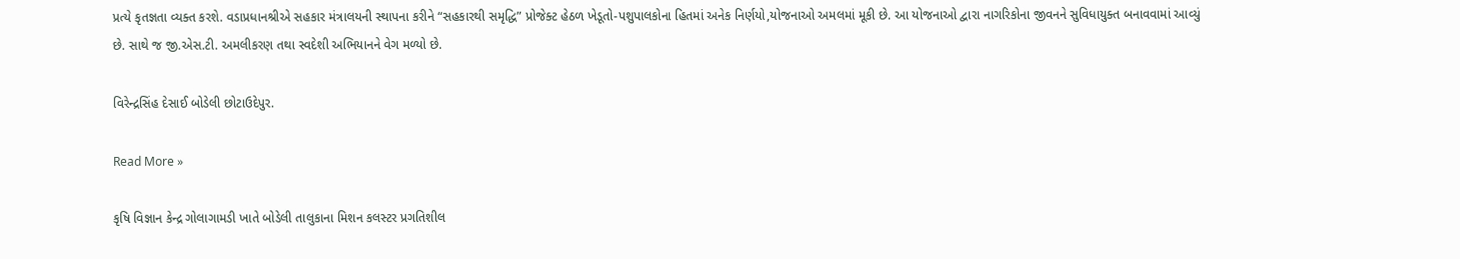પ્રત્યે કૃતજ્ઞતા વ્યક્ત કરશે. વડાપ્રધાનશ્રીએ સહકાર મંત્રાલયની સ્થાપના કરીને “સહકારથી સમૃદ્ધિ” પ્રોજેક્ટ હેઠળ ખેડૂતો-પશુપાલકોના હિતમાં અનેક નિર્ણયો,યોજનાઓ અમલમાં મૂકી છે. આ યોજનાઓ દ્વારા નાગરિકોના જીવનને સુવિધાયુક્ત બનાવવામાં આવ્યું છે. સાથે જ જી.એસ.ટી. અમલીકરણ તથા સ્વદેશી અભિયાનને વેગ મળ્યો છે.

વિરેન્દ્રસિંહ દેસાઈ બોડેલી છોટાઉદેપુર.

Read More »

કૃષિ વિજ્ઞાન કેન્દ્ર ગોલાગામડી ખાતે બોડેલી તાલુકાના મિશન કલસ્ટર પ્રગતિશીલ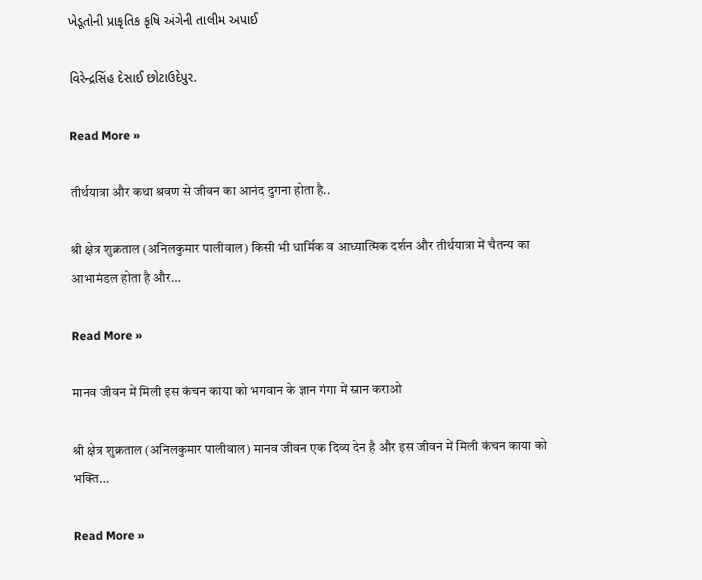ખેડૂતોની પ્રાકૃતિક કૃષિ અંગેની તાલીમ અપાઈ

વિરેન્દ્રસિંહ દેસાઈ છોટાઉદેપુર.

Read More »

तीर्थयात्रा और कथा श्रवण से जीवन का आनंद दुगना होता है..

श्री क्षेत्र शुक्रताल (अनिलकुमार पालीवाल) किसी भी धार्मिक व आध्यात्मिक दर्शन और तीर्थयात्रा में चैतन्य का आभामंडल होता है और…

Read More »

मानव जीवन में मिली इस कंचन काया को भगवान के ज्ञान गंगा में स्नान कराओ

श्री क्षेत्र शुक्रताल (अनिलकुमार पालीवाल) मानव जीवन एक दिव्य देन है और इस जीवन में मिली कंचन काया को भक्ति…

Read More »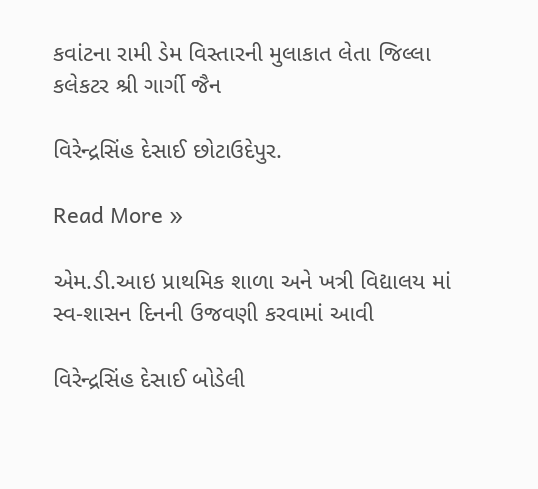કવાંટના રામી ડેમ વિસ્તારની મુલાકાત લેતા જિલ્લા કલેકટર શ્રી ગાર્ગી જૈન

વિરેન્દ્રસિંહ દેસાઈ છોટાઉદેપુર.

Read More »

એમ.ડી.આઇ પ્રાથમિક શાળા અને ખત્રી વિદ્યાલય માં સ્વ-શાસન દિનની ઉજવણી કરવામાં આવી

વિરેન્દ્રસિંહ દેસાઈ બોડેલી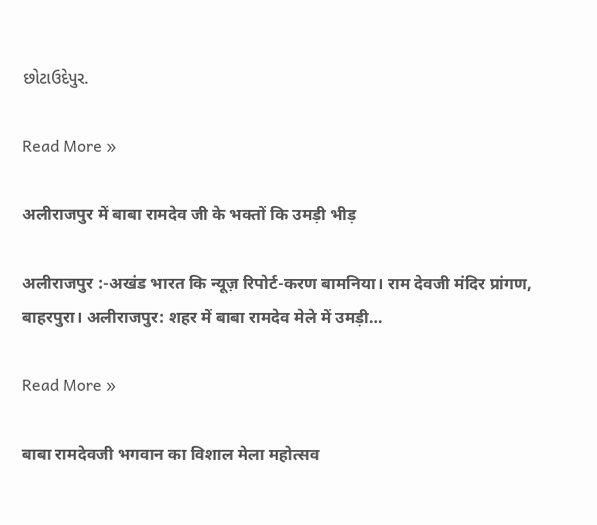છોટાઉદેપુર.

Read More »

अलीराजपुर में बाबा रामदेव जी के भक्तों कि उमड़ी भीड़

अलीराजपुर :-अखंड भारत कि न्यूज़ रिपोर्ट-करण बामनिया। राम देवजी मंदिर प्रांगण, बाहरपुरा। अलीराजपुर: शहर में बाबा रामदेव मेले में उमड़ी…

Read More »

बाबा रामदेवजी भगवान का विशाल मेला महोत्सव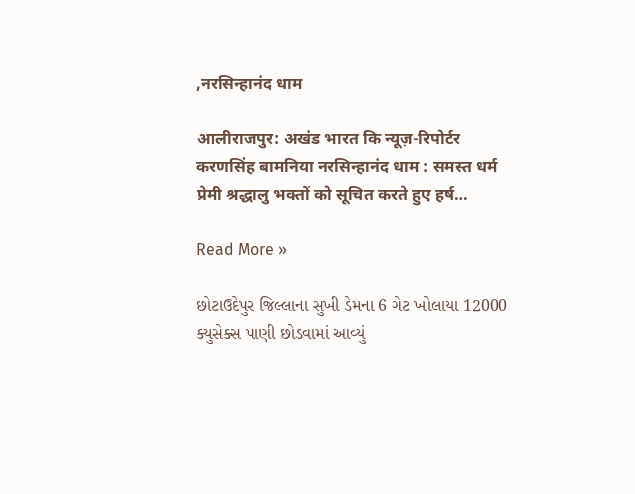,नरसिन्हानंद धाम

आलीराजपुर: अखंड भारत कि न्यूज़-रिपोर्टर करणसिंह बामनिया नरसिन्हानंद धाम : समस्त धर्म प्रेमी श्रद्धालु भक्तों को सूचित करते हुए हर्ष…

Read More »

છોટાઉદેપુર જિલ્લાના સુખી ડેમના 6 ગેટ ખોલાયા 12000 ક્યુસેક્સ પાણી છોડવામાં આવ્યું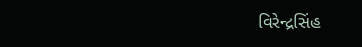વિરેન્દ્રસિંહ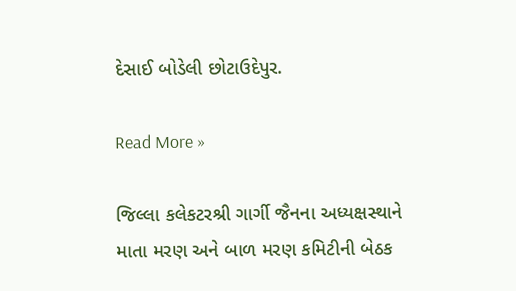દેસાઈ બોડેલી છોટાઉદેપુર.

Read More »

જિલ્લા કલેકટરશ્રી ગાર્ગી જૈનના અધ્યક્ષસ્થાને માતા મરણ અને બાળ મરણ કમિટીની બેઠક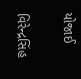યોજાઈ

વિરેન્દ્રસિંહ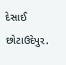દેસાઈ છોટાઉદેપુર.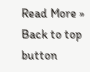Read More »
Back to top button